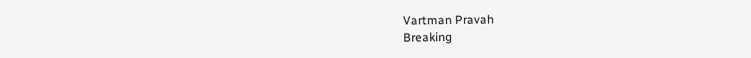Vartman Pravah
Breaking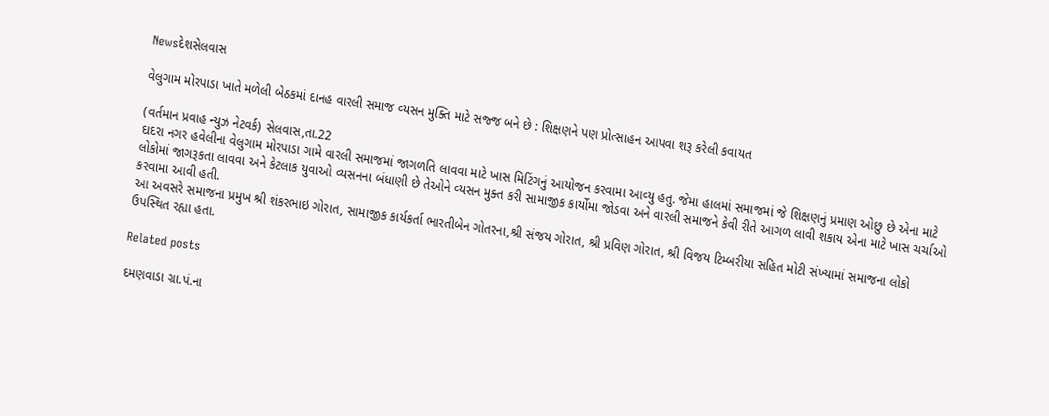Newsદેશસેલવાસ

વેલુગામ મોરપાડા ખાતે મળેલી બેઠકમાં દાનહ વારલી સમાજ વ્‍યસન મુક્‍તિ માટે સજ્જ બને છે : શિક્ષણને પણ પ્રોત્‍સાહન આપવા શરૂ કરેલી કવાયત

(વર્તમાન પ્રવાહ ન્‍યુઝ નેટવર્ક) સેલવાસ,તા.22
દાદરા નગર હવેલીના વેલુગામ મોરપાડા ગામે વારલી સમાજમાં જાગળતિ લાવવા માટે ખાસ મિટિંગનું આયોજન કરવામા આવ્‍યુ હતુ. જેમા હાલમાં સમાજમાં જે શિક્ષણનું પ્રમાણ ઓછુ છે એના માટે લોકોમાં જાગરૂકતા લાવવા અને કેટલાક યુવાઓ વ્‍યસનના બંધાણી છે તેઓને વ્‍યસન મુક્‍ત કરી સામાજીક કાર્યોમા જોડવા અને વારલી સમાજને કેવી રીતે આગળ લાવી શકાય એના માટે ખાસ ચર્ચાઓ કરવામા આવી હતી.
આ અવસરે સમાજના પ્રમુખ શ્રી શંકરભાઇ ગોરાત, સામાજીક કાર્યકર્તા ભારતીબેન ગોતરના,શ્રી સંજય ગોરાત, શ્રી પ્રવિણ ગોરાત, શ્રી વિજય ટિમ્‍બરીયા સહિત મોટી સંખ્‍યામાં સમાજના લોકો ઉપસ્‍થિત રહ્યા હતા.

Related posts

દમણવાડા ગ્રા.પં.ના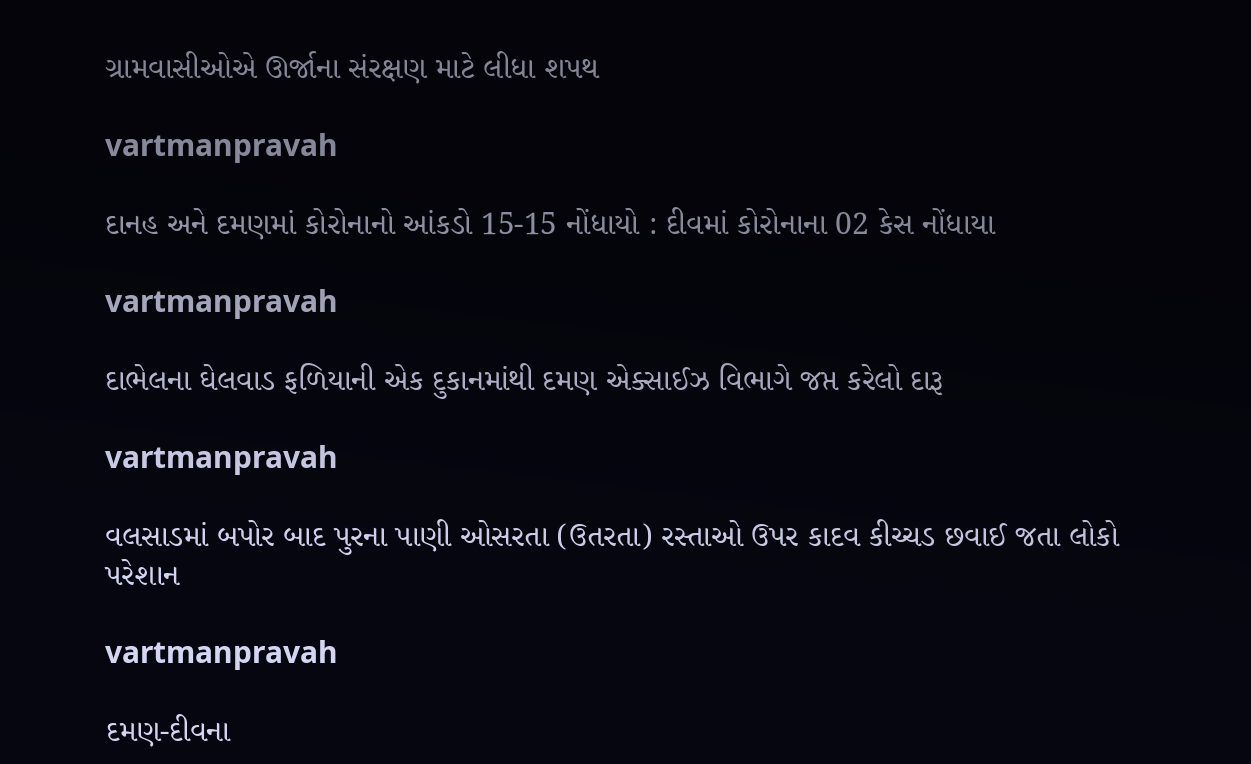ગ્રામવાસીઓએ ઊર્જાના સંરક્ષણ માટે લીધા શપથ

vartmanpravah

દાનહ અને દમણમાં કોરોનાનો આંકડો 15-15 નોંધાયો : દીવમાં કોરોનાના 02 કેસ નોંધાયા

vartmanpravah

દાભેલના ઘેલવાડ ફળિયાની એક દુકાનમાંથી દમણ એક્‍સાઈઝ વિભાગે જપ્ત કરેલો દારૂ

vartmanpravah

વલસાડમાં બપોર બાદ પુરના પાણી ઓસરતા (ઉતરતા) રસ્‍તાઓ ઉપર કાદવ કીચ્‍ચડ છવાઈ જતા લોકો પરેશાન

vartmanpravah

દમણ-દીવના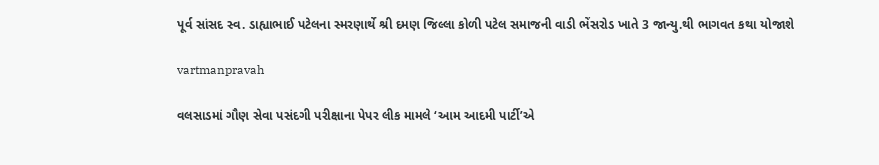પૂર્વ સાંસદ સ્‍વ. ડાહ્યાભાઈ પટેલના સ્‍મરણાર્થે શ્રી દમણ જિલ્લા કોળી પટેલ સમાજની વાડી ભેંસરોડ ખાતે 3 જાન્‍યુ.થી ભાગવત કથા યોજાશે

vartmanpravah

વલસાડમાં ગૌણ સેવા પસંદગી પરીક્ષાના પેપર લીક મામલે ‘આમ આદમી પાર્ટી’એ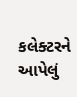કલેક્‍ટરને આપેલું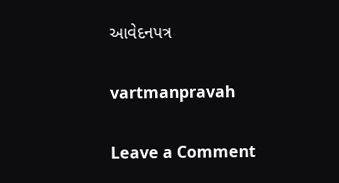આવેદનપત્ર

vartmanpravah

Leave a Comment